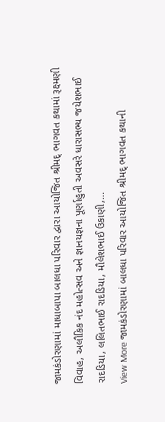જામકંડોરણામાં માધાબાપા બાલધા પરિવાર દ્વારા આયોજિત શ્રીમદ્ ભાગવત કથામાં રૂક્ષ્મણી વિવાહ, અલૌકિક નંદ મહોત્સવ અને જ્ઞાનયજ્ઞના પૂર્ણાહુતી અવસરે ધારાસભ્ય જયેશભાઈ રાદડિયા, લલિતભાઈ રાદડિયા, મૌલેશભાઈ ઉકાણી,…
View More જામકંડોરણામાં બાલધા પરિવાર આયોજિત શ્રીમદ્ ભાગવત કથાની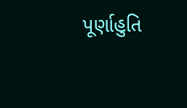પૂર્ણાહુતિ